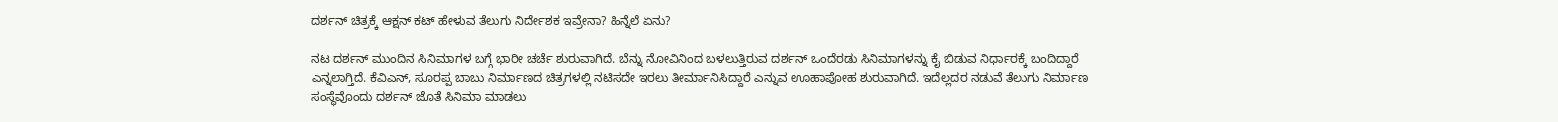ದರ್ಶನ್ ಚಿತ್ರಕ್ಕೆ ಆಕ್ಷನ್ ಕಟ್ ಹೇಳುವ ತೆಲುಗು ನಿರ್ದೇಶಕ ಇವ್ರೇನಾ? ಹಿನ್ನೆಲೆ ಏನು?

ನಟ ದರ್ಶನ್ ಮುಂದಿನ ಸಿನಿಮಾಗಳ ಬಗ್ಗೆ ಭಾರೀ ಚರ್ಚೆ ಶುರುವಾಗಿದೆ. ಬೆನ್ನು ನೋವಿನಿಂದ ಬಳಲುತ್ತಿರುವ ದರ್ಶನ್ ಒಂದೆರಡು ಸಿನಿಮಾಗಳನ್ನು ಕೈ ಬಿಡುವ ನಿರ್ಧಾರಕ್ಕೆ ಬಂದಿದ್ದಾರೆ ಎನ್ನಲಾಗ್ತಿದೆ. ಕೆವಿಎನ್, ಸೂರಪ್ಪ ಬಾಬು ನಿರ್ಮಾಣದ ಚಿತ್ರಗಳಲ್ಲಿ ನಟಿಸದೇ ಇರಲು ತೀರ್ಮಾನಿಸಿದ್ದಾರೆ ಎನ್ನುವ ಊಹಾಪೋಹ ಶುರುವಾಗಿದೆ. ಇದೆಲ್ಲದರ ನಡುವೆ ತೆಲುಗು ನಿರ್ಮಾಣ ಸಂಸ್ಥೆವೊಂದು ದರ್ಶನ್ ಜೊತೆ ಸಿನಿಮಾ ಮಾಡಲು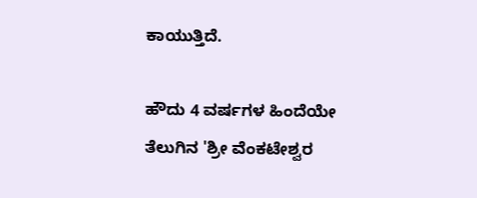ಕಾಯುತ್ತಿದೆ.

ಹೌದು 4 ವರ್ಷಗಳ ಹಿಂದೆಯೇ ತೆಲುಗಿನ 'ಶ್ರೀ ವೆಂಕಟೇಶ್ವರ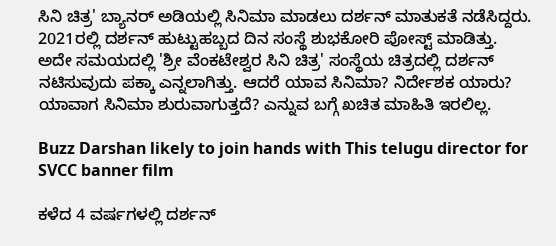ಸಿನಿ ಚಿತ್ರ' ಬ್ಯಾನರ್ ಅಡಿಯಲ್ಲಿ ಸಿನಿಮಾ ಮಾಡಲು ದರ್ಶನ್ ಮಾತುಕತೆ ನಡೆಸಿದ್ದರು. 2021ರಲ್ಲಿ ದರ್ಶನ್ ಹುಟ್ಟುಹಬ್ಬದ ದಿನ ಸಂಸ್ಥೆ ಶುಭಕೋರಿ ಪೋಸ್ಟ್ ಮಾಡಿತ್ತು. ಅದೇ ಸಮಯದಲ್ಲಿ 'ಶ್ರೀ ವೆಂಕಟೇಶ್ವರ ಸಿನಿ ಚಿತ್ರ' ಸಂಸ್ಥೆಯ ಚಿತ್ರದಲ್ಲಿ ದರ್ಶನ್ ನಟಿಸುವುದು ಪಕ್ಕಾ ಎನ್ನಲಾಗಿತ್ತು. ಆದರೆ ಯಾವ ಸಿನಿಮಾ? ನಿರ್ದೇಶಕ ಯಾರು? ಯಾವಾಗ ಸಿನಿಮಾ ಶುರುವಾಗುತ್ತದೆ? ಎನ್ನುವ ಬಗ್ಗೆ ಖಚಿತ ಮಾಹಿತಿ ಇರಲಿಲ್ಲ.

Buzz Darshan likely to join hands with This telugu director for SVCC banner film

ಕಳೆದ 4 ವರ್ಷಗಳಲ್ಲಿ ದರ್ಶನ್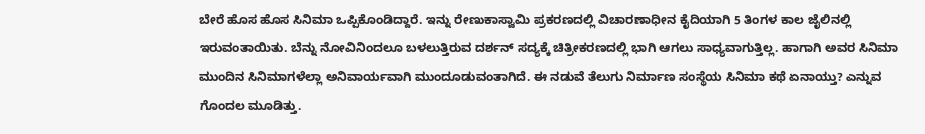ಬೇರೆ ಹೊಸ ಹೊಸ ಸಿನಿಮಾ ಒಪ್ಪಿಕೊಂಡಿದ್ದಾರೆ. ಇನ್ನು ರೇಣುಕಾಸ್ವಾಮಿ ಪ್ರಕರಣದಲ್ಲಿ ವಿಚಾರಣಾಧೀನ ಕೈದಿಯಾಗಿ 5 ತಿಂಗಳ ಕಾಲ ಜೈಲಿನಲ್ಲಿ ಇರುವಂತಾಯಿತು. ಬೆನ್ನು ನೋವಿನಿಂದಲೂ ಬಳಲುತ್ತಿರುವ ದರ್ಶನ್ ಸದ್ಯಕ್ಕೆ ಚಿತ್ರೀಕರಣದಲ್ಲಿ ಭಾಗಿ ಆಗಲು ಸಾಧ್ಯವಾಗುತ್ತಿಲ್ಲ. ಹಾಗಾಗಿ ಅವರ ಸಿನಿಮಾ ಮುಂದಿನ ಸಿನಿಮಾಗಳೆಲ್ಲಾ ಅನಿವಾರ್ಯವಾಗಿ ಮುಂದೂಡುವಂತಾಗಿದೆ. ಈ ನಡುವೆ ತೆಲುಗು ನಿರ್ಮಾಣ ಸಂಸ್ಥೆಯ ಸಿನಿಮಾ ಕಥೆ ಏನಾಯ್ತು? ಎನ್ನುವ ಗೊಂದಲ ಮೂಡಿತ್ತು.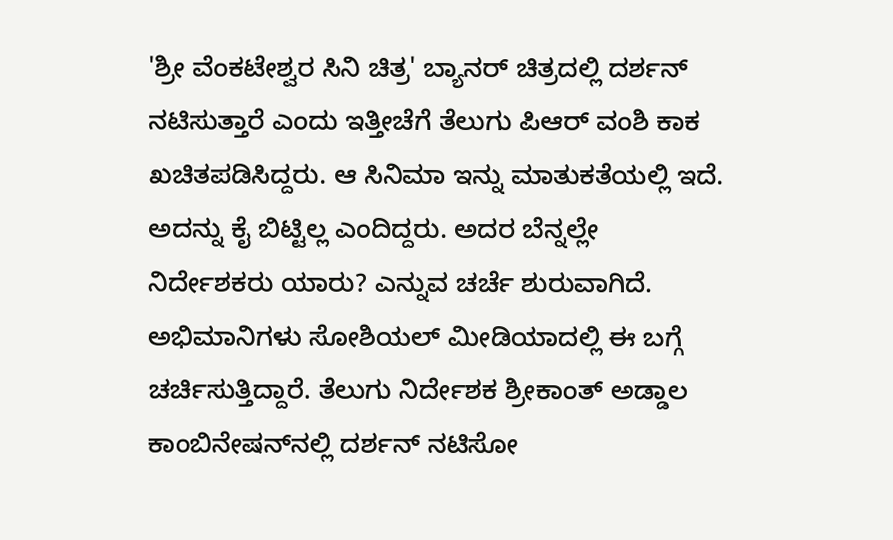'ಶ್ರೀ ವೆಂಕಟೇಶ್ವರ ಸಿನಿ ಚಿತ್ರ' ಬ್ಯಾನರ್ ಚಿತ್ರದಲ್ಲಿ ದರ್ಶನ್ ನಟಿಸುತ್ತಾರೆ ಎಂದು ಇತ್ತೀಚೆಗೆ ತೆಲುಗು ಪಿಆರ್‌ ವಂಶಿ ಕಾಕ ಖಚಿತಪಡಿಸಿದ್ದರು. ಆ ಸಿನಿಮಾ ಇನ್ನು ಮಾತುಕತೆಯಲ್ಲಿ ಇದೆ. ಅದನ್ನು ಕೈ ಬಿಟ್ಟಿಲ್ಲ ಎಂದಿದ್ದರು. ಅದರ ಬೆನ್ನಲ್ಲೇ ನಿರ್ದೇಶಕರು ಯಾರು? ಎನ್ನುವ ಚರ್ಚೆ ಶುರುವಾಗಿದೆ. ಅಭಿಮಾನಿಗಳು ಸೋಶಿಯಲ್ ಮೀಡಿಯಾದಲ್ಲಿ ಈ ಬಗ್ಗೆ ಚರ್ಚಿಸುತ್ತಿದ್ದಾರೆ. ತೆಲುಗು ನಿರ್ದೇಶಕ ಶ್ರೀಕಾಂತ್ ಅಡ್ಡಾಲ ಕಾಂಬಿನೇಷನ್‌ನಲ್ಲಿ ದರ್ಶನ್ ನಟಿಸೋ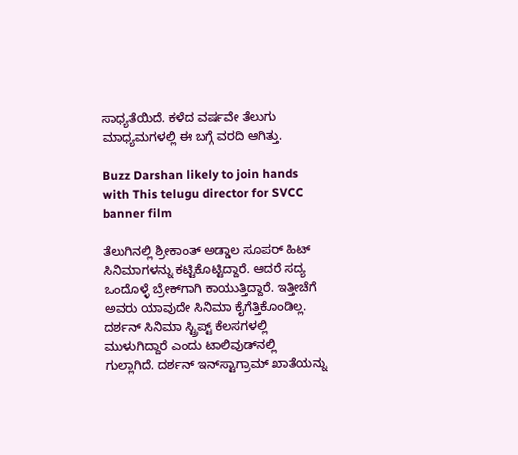ಸಾಧ್ಯತೆಯಿದೆ. ಕಳೆದ ವರ್ಷವೇ ತೆಲುಗು ಮಾಧ್ಯಮಗಳಲ್ಲಿ ಈ ಬಗ್ಗೆ ವರದಿ ಆಗಿತ್ತು.

Buzz Darshan likely to join hands with This telugu director for SVCC banner film

ತೆಲುಗಿನಲ್ಲಿ ಶ್ರೀಕಾಂತ್ ಅಡ್ಡಾಲ ಸೂಪರ್ ಹಿಟ್ ಸಿನಿಮಾಗಳನ್ನು ಕಟ್ಟಿಕೊಟ್ಟಿದ್ದಾರೆ. ಆದರೆ ಸದ್ಯ ಒಂದೊಳ್ಳೆ ಬ್ರೇಕ್‌ಗಾಗಿ ಕಾಯುತ್ತಿದ್ದಾರೆ. ಇತ್ತೀಚೆಗೆ ಅವರು ಯಾವುದೇ ಸಿನಿಮಾ ಕೈಗೆತ್ತಿಕೊಂಡಿಲ್ಲ. ದರ್ಶನ್ ಸಿನಿಮಾ ಸ್ಟ್ರಿಪ್ಟ್ ಕೆಲಸಗಳಲ್ಲಿ ಮುಳುಗಿದ್ದಾರೆ ಎಂದು ಟಾಲಿವುಡ್‌ನಲ್ಲಿ ಗುಲ್ಲಾಗಿದೆ. ದರ್ಶನ್ ಇನ್‌ಸ್ಟಾಗ್ರಾಮ್‌ ಖಾತೆಯನ್ನು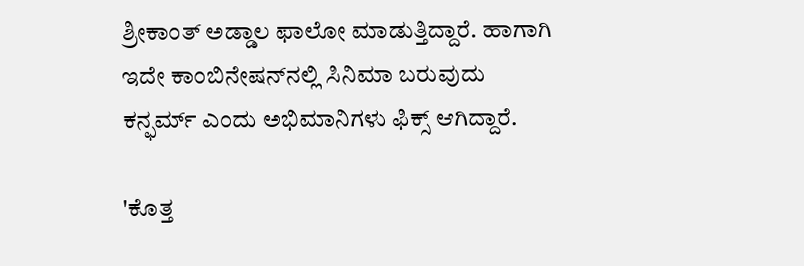ಶ್ರೀಕಾಂತ್ ಅಡ್ಡಾಲ ಫಾಲೋ ಮಾಡುತ್ತಿದ್ದಾರೆ. ಹಾಗಾಗಿ ಇದೇ ಕಾಂಬಿನೇಷನ್‌ನಲ್ಲಿ ಸಿನಿಮಾ ಬರುವುದು ಕನ್ಫರ್ಮ್ ಎಂದು ಅಭಿಮಾನಿಗಳು ಫಿಕ್ಸ್ ಆಗಿದ್ದಾರೆ.

'ಕೊತ್ತ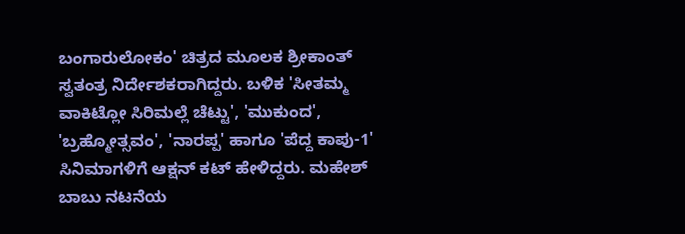ಬಂಗಾರುಲೋಕಂ' ಚಿತ್ರದ ಮೂಲಕ ಶ್ರೀಕಾಂತ್ ಸ್ವತಂತ್ರ ನಿರ್ದೇಶಕರಾಗಿದ್ದರು. ಬಳಿಕ 'ಸೀತಮ್ಮ ವಾಕಿಟ್ಲೋ ಸಿರಿಮಲ್ಲೆ ಚೆಟ್ಟು', 'ಮುಕುಂದ', 'ಬ್ರಹ್ಮೋತ್ಸವಂ', 'ನಾರಪ್ಪ' ಹಾಗೂ 'ಪೆದ್ದ ಕಾಪು-1' ಸಿನಿಮಾಗಳಿಗೆ ಆಕ್ಷನ್ ಕಟ್ ಹೇಳಿದ್ದರು. ಮಹೇಶ್ ಬಾಬು ನಟನೆಯ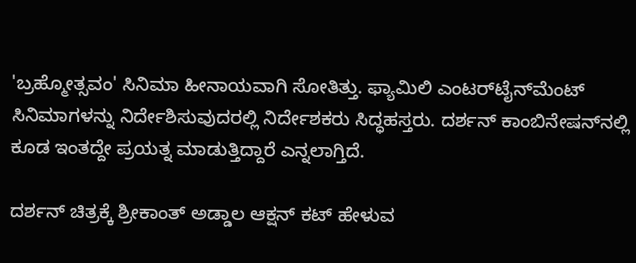'ಬ್ರಹ್ಮೋತ್ಸವಂ' ಸಿನಿಮಾ ಹೀನಾಯವಾಗಿ ಸೋತಿತ್ತು. ಫ್ಯಾಮಿಲಿ ಎಂಟರ್‌ಟೈನ್‌ಮೆಂಟ್ ಸಿನಿಮಾಗಳನ್ನು ನಿರ್ದೇಶಿಸುವುದರಲ್ಲಿ ನಿರ್ದೇಶಕರು ಸಿದ್ಧಹಸ್ತರು. ದರ್ಶನ್ ಕಾಂಬಿನೇಷನ್‌ನಲ್ಲಿ ಕೂಡ ಇಂತದ್ದೇ ಪ್ರಯತ್ನ ಮಾಡುತ್ತಿದ್ದಾರೆ ಎನ್ನಲಾಗ್ತಿದೆ.

ದರ್ಶನ್ ಚಿತ್ರಕ್ಕೆ ಶ್ರೀಕಾಂತ್ ಅಡ್ಡಾಲ ಆಕ್ಷನ್ ಕಟ್ ಹೇಳುವ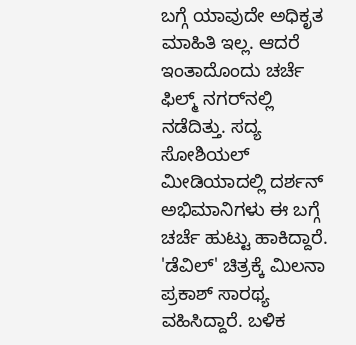ಬಗ್ಗೆ ಯಾವುದೇ ಅಧಿಕೃತ ಮಾಹಿತಿ ಇಲ್ಲ. ಆದರೆ ಇಂತಾದೊಂದು ಚರ್ಚೆ ಫಿಲ್ಮ್‌ ನಗರ್‌ನಲ್ಲಿ ನಡೆದಿತ್ತು. ಸದ್ಯ ಸೋಶಿಯಲ್ ಮೀಡಿಯಾದಲ್ಲಿ ದರ್ಶನ್ ಅಭಿಮಾನಿಗಳು ಈ ಬಗ್ಗೆ ಚರ್ಚೆ ಹುಟ್ಟು ಹಾಕಿದ್ದಾರೆ. 'ಡೆವಿಲ್' ಚಿತ್ರಕ್ಕೆ ಮಿಲನಾ ಪ್ರಕಾಶ್ ಸಾರಥ್ಯ ವಹಿಸಿದ್ದಾರೆ. ಬಳಿಕ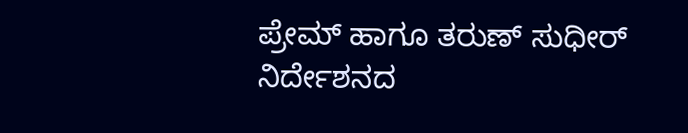ಪ್ರೇಮ್ ಹಾಗೂ ತರುಣ್ ಸುಧೀರ್ ನಿರ್ದೇಶನದ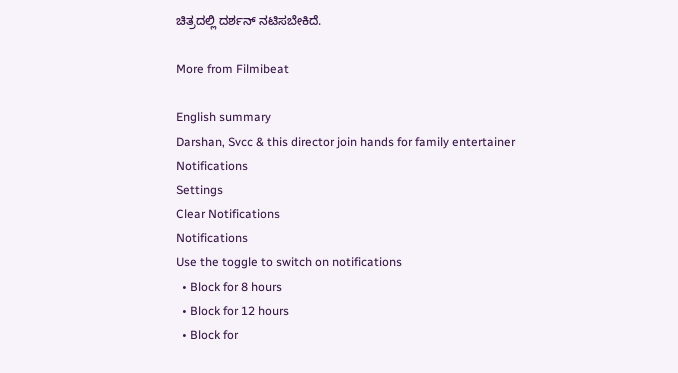ಚಿತ್ರದಲ್ಲಿ ದರ್ಶನ್ ನಟಿಸಬೇಕಿದೆ.

More from Filmibeat

English summary
Darshan, Svcc & this director join hands for family entertainer
Notifications
Settings
Clear Notifications
Notifications
Use the toggle to switch on notifications
  • Block for 8 hours
  • Block for 12 hours
  • Block for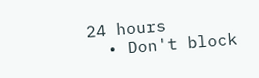24 hours
  • Don't block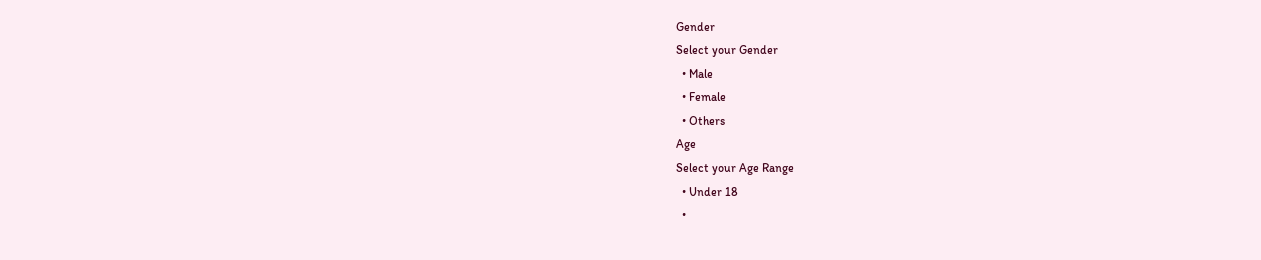Gender
Select your Gender
  • Male
  • Female
  • Others
Age
Select your Age Range
  • Under 18
  •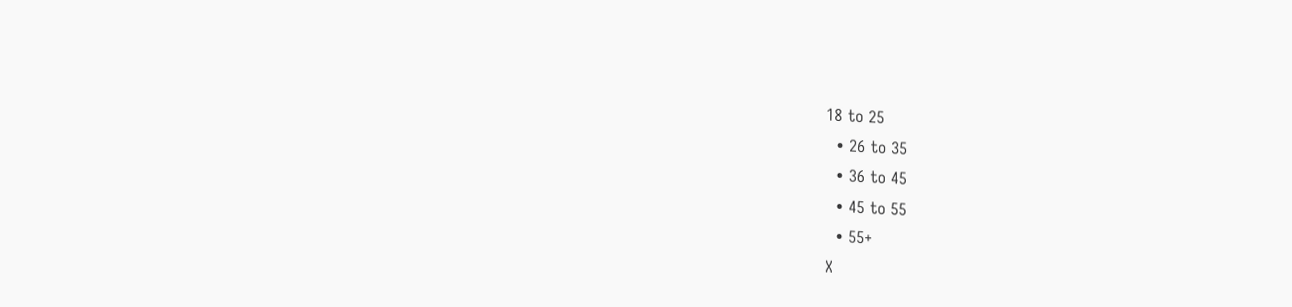18 to 25
  • 26 to 35
  • 36 to 45
  • 45 to 55
  • 55+
X